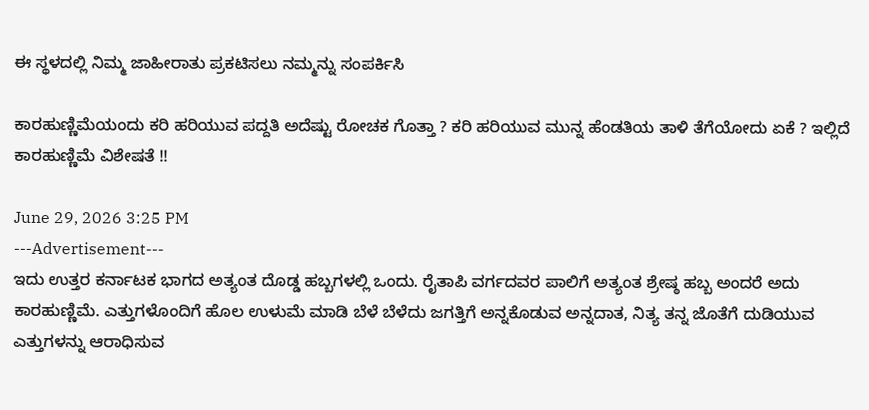ಈ ಸ್ಥಳದಲ್ಲಿ ನಿಮ್ಮ ಜಾಹೀರಾತು ಪ್ರಕಟಿಸಲು ನಮ್ಮನ್ನು ಸಂಪರ್ಕಿಸಿ

ಕಾರಹುಣ್ಣಿಮೆಯಂದು ಕರಿ ಹರಿಯುವ ಪದ್ದತಿ ಅದೆಷ್ಟು ರೋಚಕ ಗೊತ್ತಾ ? ಕರಿ ಹರಿಯುವ ಮುನ್ನ ಹೆಂಡತಿಯ ತಾಳಿ ತೆಗೆಯೋದು ಏಕೆ ? ಇಲ್ಲಿದೆ ಕಾರಹುಣ್ಣಿಮೆ ವಿಶೇಷತೆ !!

June 29, 2026 3:25 PM
---Advertisement---
ಇದು ಉತ್ತರ ಕರ್ನಾಟಕ ಭಾಗದ ಅತ್ಯಂತ ದೊಡ್ಡ ಹಬ್ಬಗಳಲ್ಲಿ ಒಂದು. ರೈತಾಪಿ ವರ್ಗದವರ ಪಾಲಿಗೆ ಅತ್ಯಂತ ಶ್ರೇಷ್ಠ ಹಬ್ಬ ಅಂದರೆ ಅದು ಕಾರಹುಣ್ಣಿಮೆ. ಎತ್ತುಗಳೊಂದಿಗೆ ಹೊಲ ಉಳುಮೆ ಮಾಡಿ ಬೆಳೆ ಬೆಳೆದು ಜಗತ್ತಿಗೆ ಅನ್ನಕೊಡುವ ಅನ್ನದಾತ, ನಿತ್ಯ ತನ್ನ ಜೊತೆಗೆ ದುಡಿಯುವ ಎತ್ತುಗಳನ್ನು ಆರಾಧಿಸುವ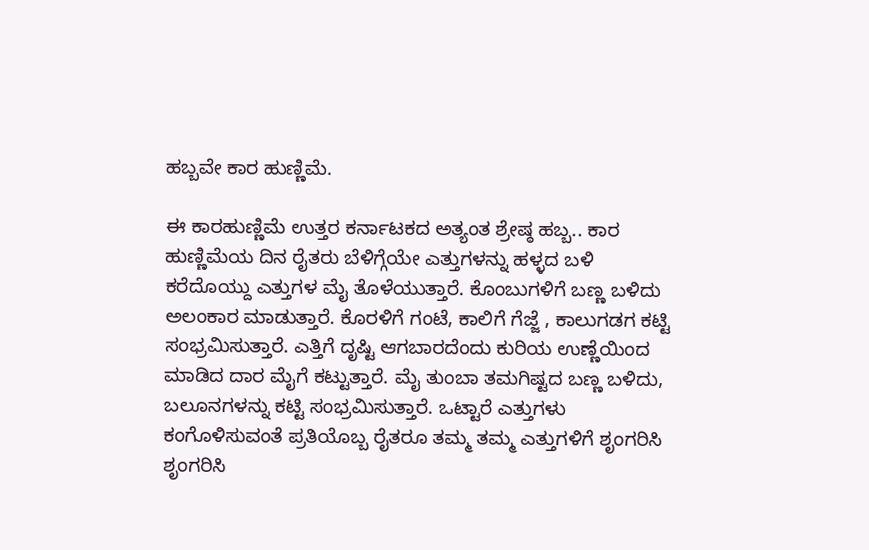ಹಬ್ಬವೇ ಕಾರ ಹುಣ್ಣಿಮೆ.

ಈ ಕಾರಹುಣ್ಣಿಮೆ ಉತ್ತರ ಕರ್ನಾಟಕದ ಅತ್ಯಂತ ಶ್ರೇಷ್ಠ ಹಬ್ಬ.. ಕಾರ ಹುಣ್ಣಿಮೆಯ ದಿನ ರೈತರು ಬೆಳಿಗ್ಗೆಯೇ ಎತ್ತುಗಳನ್ನು ಹಳ್ಳದ ಬಳಿ ಕರೆದೊಯ್ದು ಎತ್ತುಗಳ ಮೈ ತೊಳೆಯುತ್ತಾರೆ. ಕೊಂಬುಗಳಿಗೆ ಬಣ್ಣ ಬಳಿದು ಅಲಂಕಾರ ಮಾಡುತ್ತಾರೆ. ಕೊರಳಿಗೆ ಗಂಟೆ, ಕಾಲಿಗೆ ಗೆಜ್ಜೆ , ಕಾಲುಗಡಗ ಕಟ್ಟಿ ಸಂಭ್ರಮಿಸುತ್ತಾರೆ. ಎತ್ತಿಗೆ ದೃಷ್ಟಿ ಆಗಬಾರದೆಂದು ಕುರಿಯ ಉಣ್ಣೆಯಿಂದ ಮಾಡಿದ ದಾರ ಮೈಗೆ ಕಟ್ಟುತ್ತಾರೆ. ಮೈ ತುಂಬಾ ತಮಗಿಷ್ಟದ ಬಣ್ಣ ಬಳಿದು, ಬಲೂನಗಳನ್ನು ಕಟ್ಟಿ ಸಂಭ್ರಮಿಸುತ್ತಾರೆ. ಒಟ್ಟಾರೆ ಎತ್ತುಗಳು ಕಂಗೊಳಿಸುವಂತೆ ಪ್ರತಿಯೊಬ್ಬ ರೈತರೂ ತಮ್ಮ ತಮ್ಮ ಎತ್ತುಗಳಿಗೆ ಶೃಂಗರಿಸಿ‌ ಶೃಂಗರಿಸಿ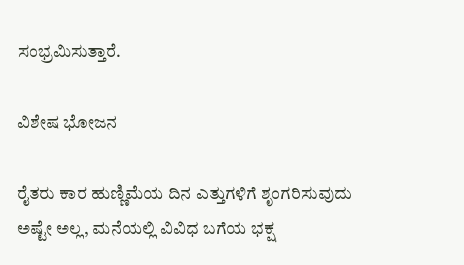ಸಂಭ್ರಮಿಸುತ್ತಾರೆ.

ವಿಶೇಷ ಭೋಜನ

ರೈತರು ಕಾರ ಹುಣ್ಣಿಮೆಯ ದಿನ ಎತ್ತುಗಳಿಗೆ ಶೃಂಗರಿಸುವುದು ಅಷ್ಟೇ ಅಲ್ಲ, ಮನೆಯಲ್ಲಿ ವಿವಿಧ ಬಗೆಯ ಭಕ್ಷ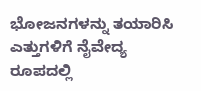ಭೋಜನಗಳನ್ನು ತಯಾರಿಸಿ ಎತ್ತುಗಳಿಗೆ ನೈವೇದ್ಯ ರೂಪದಲ್ಲಿ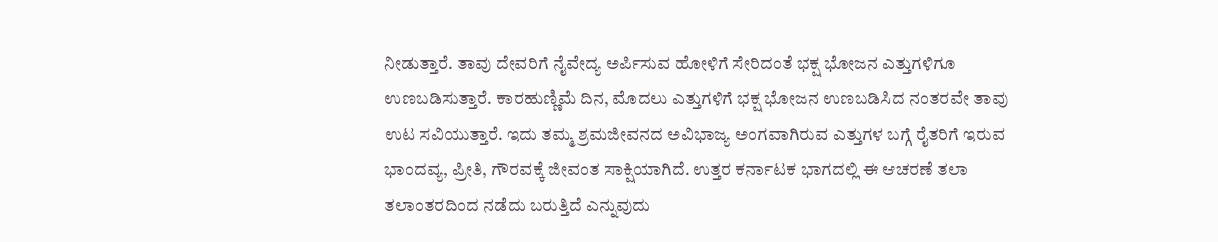ನೀಡುತ್ತಾರೆ. ತಾವು ದೇವರಿಗೆ ನೈವೇದ್ಯ ಅರ್ಪಿಸುವ ಹೋಳಿಗೆ‌ ಸೇರಿದಂತೆ ಭಕ್ಷ ಭೋಜನ ಎತ್ತುಗಳಿಗೂ ಉಣಬಡಿಸುತ್ತಾರೆ. ಕಾರಹುಣ್ಣಿಮೆ ದಿನ, ಮೊದಲು ಎತ್ತುಗಳಿಗೆ ಭಕ್ಷ ಭೋಜ‌ನ ಉಣಬಡಿಸಿದ ನಂತರವೇ ತಾವು ಉಟ ಸವಿಯುತ್ತಾರೆ. ಇದು ತಮ್ಮ ಶ್ರಮಜೀವನದ ಅವಿಭಾಜ್ಯ ಅಂಗವಾಗಿರುವ ಎತ್ತುಗಳ ಬಗ್ಗೆ ರೈತರಿಗೆ ಇರುವ ಭಾಂದವ್ಯ, ಪ್ರೀತಿ, ಗೌರವಕ್ಕೆ ಜೀವಂತ ಸಾಕ್ಷಿಯಾಗಿದೆ. ಉತ್ತರ ಕರ್ನಾಟಕ ಭಾಗದಲ್ಲಿ ಈ ಆಚರಣೆ ತಲಾ ತಲಾಂತರದಿಂದ ನಡೆದು ಬರುತ್ತಿದೆ ಎನ್ನುವುದು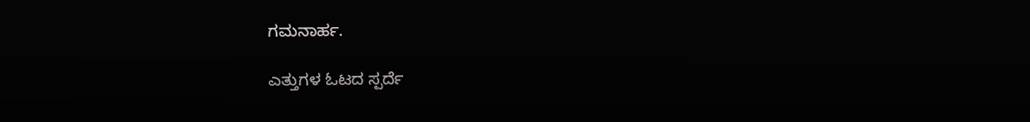ಗಮನಾರ್ಹ.

ಎತ್ತುಗಳ ಓಟದ ಸ್ಪರ್ದೆ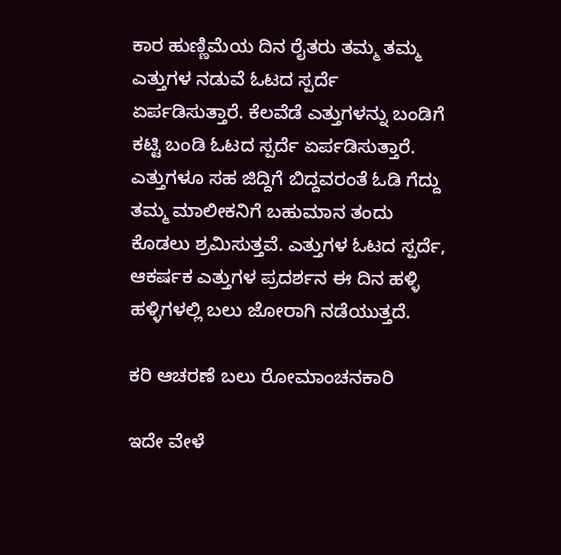ಕಾರ ಹುಣ್ಣಿಮೆಯ ದಿನ ರೈತರು ತಮ್ಮ ತಮ್ಮ ಎತ್ತುಗಳ ನಡುವೆ ಓಟದ ಸ್ಪರ್ದೆ ಏರ್ಪಡಿಸುತ್ತಾರೆ. ಕೆಲವೆಡೆ ಎತ್ತುಗಳನ್ನು ಬಂಡಿಗೆ ಕಟ್ಟಿ ಬಂಡಿ ಓಟದ ಸ್ಪರ್ದೆ ಏರ್ಪಡಿಸುತ್ತಾರೆ. ಎತ್ತುಗಳೂ ಸಹ ಜಿದ್ದಿಗೆ ಬಿದ್ದವರಂತೆ ಓಡಿ ಗೆದ್ದು ತಮ್ಮ ಮಾಲೀಕನಿಗೆ ಬಹುಮಾನ ತಂದು ಕೊಡಲು ಶ್ರಮಿಸುತ್ತವೆ. ಎತ್ತುಗಳ ಓಟದ ಸ್ಪರ್ದೆ, ಆಕರ್ಷಕ ಎತ್ತುಗಳ ಪ್ರದರ್ಶನ ಈ ದಿನ ಹಳ್ಳಿ ಹಳ್ಳಿಗಳಲ್ಲಿ ಬಲು ಜೋರಾಗಿ ನಡೆಯುತ್ತದೆ.

ಕರಿ ಆಚರಣೆ ಬಲು ರೋಮಾಂಚನಕಾರಿ

ಇದೇ ವೇಳೆ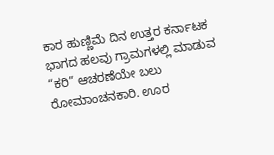ಕಾರ ಹುಣ್ಣಿಮೆ ದಿನ ಉತ್ತರ ಕರ್ನಾಟಕ ಭಾಗದ ಹಲವು ಗ್ರಾಮಗಳಲ್ಲಿ ಮಾಡುವ “ಕರಿ” ಆಚರಣೆಯೇ ಬಲು ರೋಮಾಂಚನಕಾರಿ. ಊರ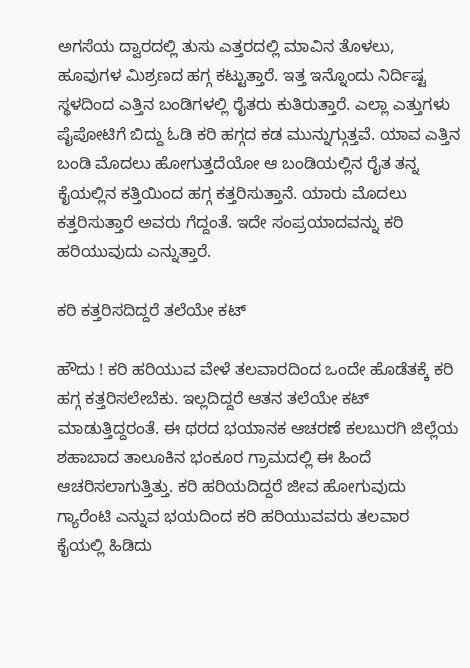ಅಗಸೆಯ ದ್ವಾರದಲ್ಲಿ ತುಸು ಎತ್ತರದಲ್ಲಿ ಮಾವಿನ ತೊಳಲು, ಹೂವುಗಳ ಮಿಶ್ರಣದ ಹಗ್ಗ ಕಟ್ಟುತ್ತಾರೆ. ಇತ್ತ ಇನ್ನೊಂದು ನಿರ್ದಿಷ್ಟ ಸ್ಥಳದಿಂದ ಎತ್ತಿನ ಬಂಡಿಗಳಲ್ಲಿ ರೈತರು ಕುತಿರುತ್ತಾರೆ. ಎಲ್ಲಾ ಎತ್ತುಗಳು ಪೈಪೋಟಿಗೆ ಬಿದ್ದು ಓಡಿ ಕರಿ ಹಗ್ಗದ ಕಡ ಮುನ್ನುಗ್ಗುತ್ತವೆ. ಯಾವ ಎತ್ತಿನ ಬಂಡಿ ಮೊದಲು ಹೋಗುತ್ತದೆಯೋ ಆ ಬಂಡಿಯಲ್ಲಿನ ರೈತ ತನ್ನ ಕೈಯಲ್ಲಿನ ಕತ್ತಿಯಿಂದ ಹಗ್ಗ ಕತ್ತರಿಸುತ್ತಾನೆ. ಯಾರು ಮೊದಲು ಕತ್ತರಿಸುತ್ತಾರೆ ಅವರು ಗೆದ್ದಂತೆ. ಇದೇ ಸಂಪ್ರಯಾದವನ್ನು ಕರಿ ಹರಿಯುವುದು ಎನ್ನುತ್ತಾರೆ.

ಕರಿ ಕತ್ತರಿಸದಿದ್ದರೆ ತಲೆಯೇ ಕಟ್

ಹೌದು ! ಕರಿ ಹರಿಯುವ ವೇಳೆ ತಲವಾರದಿಂದ ಒಂದೇ ಹೊಡೆತಕ್ಕೆ ಕರಿ ಹಗ್ಗ ಕತ್ತರಿಸಲೇಬೆಕು. ಇಲ್ಲದಿದ್ದರೆ ಆತನ ತಲೆಯೇ ಕಟ್ ಮಾಡುತ್ತಿದ್ದರಂತೆ. ಈ ಥರದ ಭಯಾನಕ ಆಚರಣೆ ಕಲಬುರಗಿ ಜಿಲ್ಲೆಯ ಶಹಾಬಾದ ತಾಲೂಕಿನ ಭಂಕೂರ ಗ್ರಾಮದಲ್ಲಿ ಈ ಹಿಂದೆ ಆಚರಿಸಲಾಗುತ್ತಿತ್ತು. ಕರಿ ಹರಿಯದಿದ್ದರೆ ಜೀವ ಹೋಗುವುದು ಗ್ಯಾರೆಂಟಿ ಎನ್ನುವ ಭಯದಿಂದ ಕರಿ ಹರಿಯುವವರು ತಲವಾರ ಕೈಯಲ್ಲಿ ಹಿಡಿದು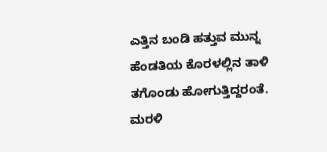ಎತ್ತಿನ ಬಂಡಿ ಹತ್ತುವ ಮುನ್ನ ಹೆಂಡತಿಯ ಕೊರಳಲ್ಲಿನ ತಾಳಿ ತಗೊಂಡು ಹೋಗುತ್ತಿದ್ದರಂತೆ. ಮರಳಿ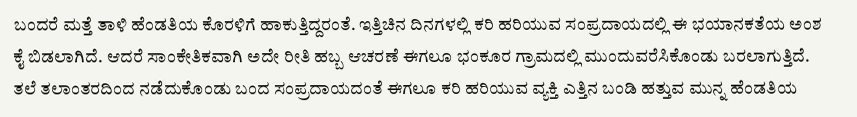ಬಂದರೆ ಮತ್ತೆ ತಾಳಿ ಹೆಂಡತಿಯ ಕೊರಳಿಗೆ ಹಾಕುತ್ತಿದ್ದರಂತೆ. ಇತ್ತಿಚಿನ ದಿನಗಳಲ್ಲಿ ಕರಿ ಹರಿಯುವ ಸಂಪ್ರದಾಯದಲ್ಲಿ ಈ ಭಯಾನಕತೆಯ ಅಂಶ ಕೈ ಬಿಡಲಾಗಿದೆ. ಆದರೆ ಸಾಂಕೇತಿಕವಾಗಿ ಅದೇ ರೀತಿ ಹಬ್ಬ ಆಚರಣೆ ಈಗಲೂ ಭಂಕೂರ ಗ್ರಾಮದಲ್ಲಿ ಮುಂದುವರೆಸಿಕೊಂಡು ಬರಲಾಗುತ್ತಿದೆ. ತಲೆ ತಲಾಂತರದಿಂದ ನಡೆದುಕೊಂಡು ಬಂದ ಸಂಪ್ರದಾಯದಂತೆ ಈಗಲೂ ಕರಿ ಹರಿಯುವ ವ್ಯಕ್ತಿ ಎತ್ತಿನ ಬಂಡಿ ಹತ್ತುವ ಮುನ್ನ ಹೆಂಡತಿಯ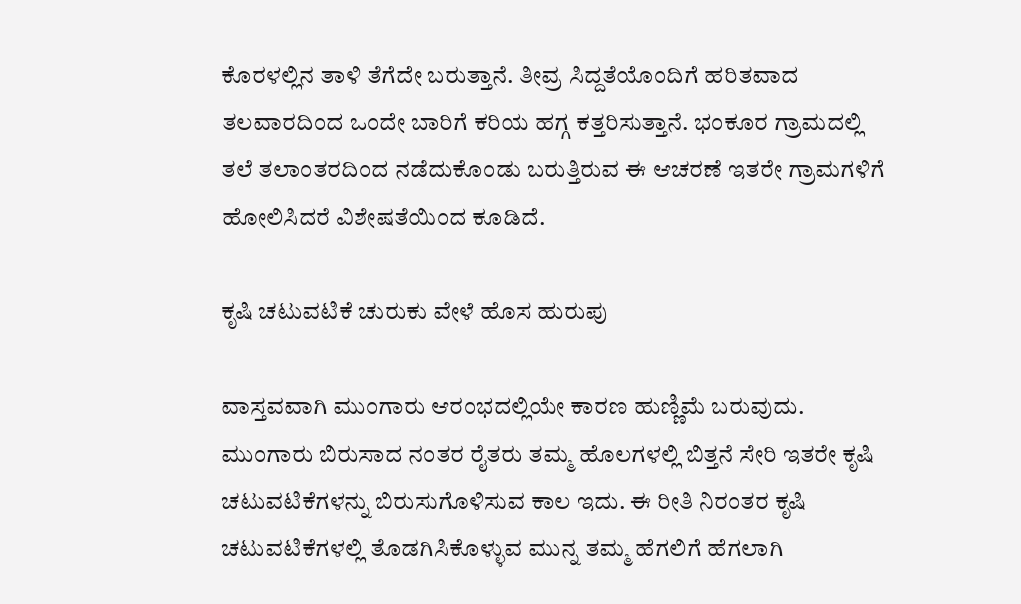ಕೊರಳಲ್ಲಿನ ತಾಳಿ ತೆಗೆದೇ ಬರುತ್ತಾನೆ. ತೀವ್ರ ಸಿದ್ದತೆಯೊಂದಿಗೆ ಹರಿತವಾದ ತಲವಾರದಿಂದ ಒಂದೇ ಬಾರಿಗೆ ಕರಿಯ ಹಗ್ಗ ಕತ್ತರಿಸುತ್ತಾನೆ. ಭಂಕೂರ ಗ್ರಾಮದಲ್ಲಿ ತಲೆ ತಲಾಂತರದಿಂದ ನಡೆದುಕೊಂಡು ಬರುತ್ತಿರುವ ಈ ಆಚರಣೆ ಇತರೇ ಗ್ರಾಮಗಳಿಗೆ ಹೋಲಿಸಿದರೆ ವಿಶೇಷತೆಯಿಂದ ಕೂಡಿದೆ.

ಕೃಷಿ ಚಟುವಟಿಕೆ ಚುರುಕು ವೇಳೆ ಹೊಸ ಹುರುಪು

ವಾಸ್ತವವಾಗಿ ಮುಂಗಾರು ಆರಂಭದಲ್ಲಿಯೇ ಕಾರಣ ಹುಣ್ಣಿಮೆ ಬರುವುದು. ಮುಂಗಾರು ಬಿರುಸಾದ ನಂತರ ರೈತರು ತಮ್ಮ ಹೊಲಗಳಲ್ಲಿ ಬಿತ್ತನೆ ಸೇರಿ ಇತರೇ ಕೃಷಿ ಚಟುವಟಿಕೆಗಳನ್ನು ಬಿರುಸುಗೊಳಿಸುವ ಕಾಲ ಇದು. ಈ ರೀತಿ ನಿರಂತರ ಕೃಷಿ ಚಟುವಟಿಕೆಗಳಲ್ಲಿ ತೊಡಗಿಸಿಕೊಳ್ಳುವ ಮುನ್ನ ತಮ್ಮ ಹೆಗಲಿಗೆ ಹೆಗಲಾಗಿ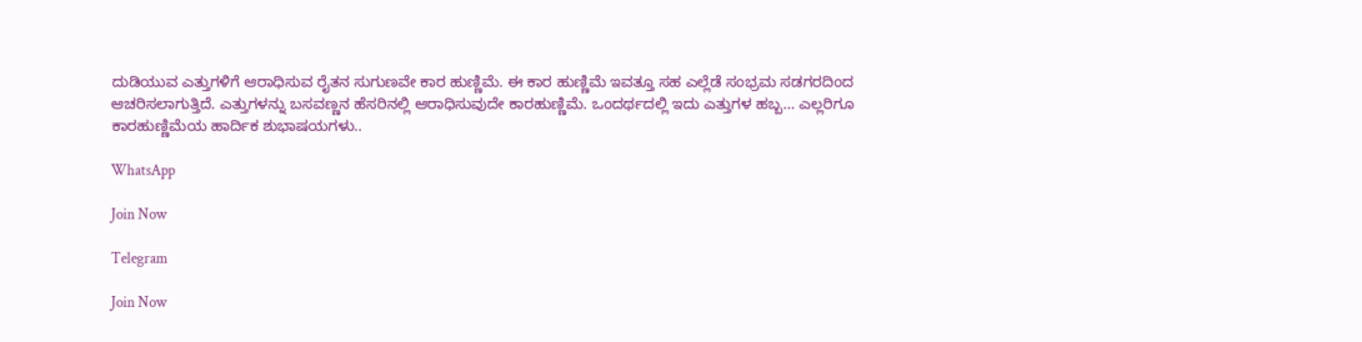ದುಡಿಯುವ ಎತ್ತುಗಳಿಗೆ ಆರಾಧಿಸುವ ರೈತನ ಸುಗುಣವೇ ಕಾರ ಹುಣ್ಣಿಮೆ. ಈ ಕಾರ ಹುಣ್ಣಿಮೆ ಇವತ್ತೂ ಸಹ ಎಲ್ಲೆಡೆ ಸಂಭ್ರಮ ಸಡಗರದಿಂದ ಆಚರಿಸಲಾಗುತ್ತಿದೆ. ಎತ್ತುಗಳನ್ನು ಬಸವಣ್ಣನ ಹೆಸರಿನಲ್ಲಿ ಆರಾಧಿಸುವುದೇ ಕಾರಹುಣ್ಣಿಮೆ. ಒಂದರ್ಥದಲ್ಲಿ ಇದು ಎತ್ತುಗಳ ಹಬ್ಬ… ಎಲ್ಲರಿಗೂ ಕಾರಹುಣ್ಣಿಮೆಯ ಹಾರ್ದಿಕ ಶುಭಾಷಯಗಳು..

WhatsApp

Join Now

Telegram

Join Now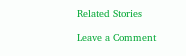Related Stories

Leave a Comment